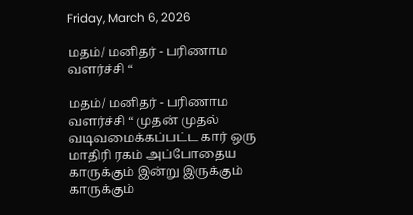Friday, March 6, 2026

மதம்/ மனிதர் - பரிணாம வளர்ச்சி “

மதம்/ மனிதர் - பரிணாம வளர்ச்சி “ முதன் முதல் வடிவமைக்கப்பட்ட கார் ஒரு மாதிரி ரகம் அப்போதைய காருக்கும் இன்று இருக்கும் காருக்கும்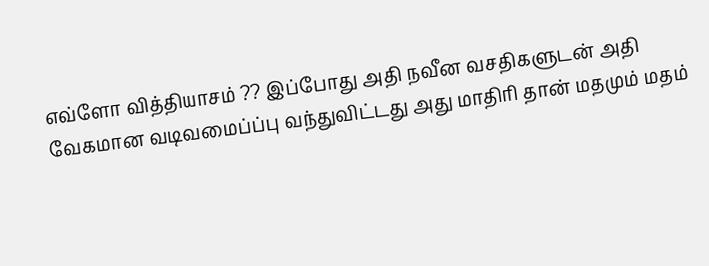எவ்ளோ வித்தியாசம் ?? இப்போது அதி நவீன வசதிகளுடன் அதி வேகமான வடிவமைப்ப்பு வந்துவிட்டது அது மாதிரி தான் மதமும் மதம்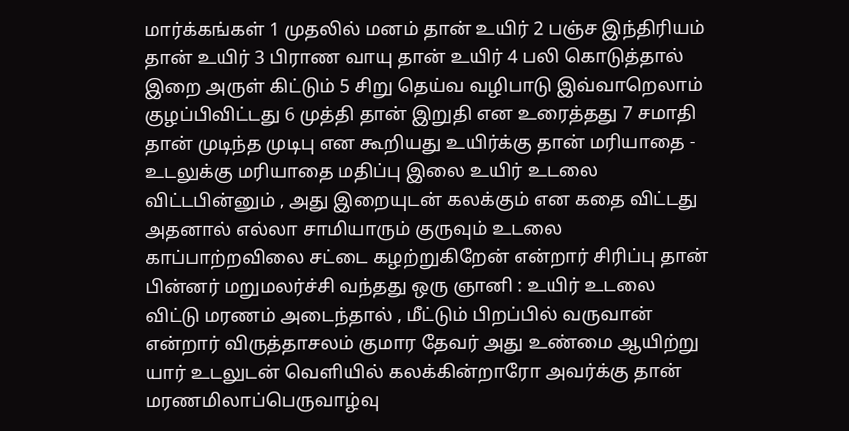மார்க்கங்கள் 1 முதலில் மனம் தான் உயிர் 2 பஞ்ச இந்திரியம் தான் உயிர் 3 பிராண வாயு தான் உயிர் 4 பலி கொடுத்தால் இறை அருள் கிட்டும் 5 சிறு தெய்வ வழிபாடு இவ்வாறெலாம் குழப்பிவிட்டது 6 முத்தி தான் இறுதி என உரைத்தது 7 சமாதி தான் முடிந்த முடிபு என கூறியது உயிர்க்கு தான் மரியாதை - உடலுக்கு மரியாதை மதிப்பு இலை உயிர் உடலை விட்டபின்னும் , அது இறையுடன் கலக்கும் என கதை விட்டது அதனால் எல்லா சாமியாரும் குருவும் உடலை காப்பாற்றவிலை சட்டை கழற்றுகிறேன் என்றார் சிரிப்பு தான் பின்னர் மறுமலர்ச்சி வந்தது ஒரு ஞானி : உயிர் உடலை விட்டு மரணம் அடைந்தால் , மீட்டும் பிறப்பில் வருவான் என்றார் விருத்தாசலம் குமார தேவர் அது உண்மை ஆயிற்று யார் உடலுடன் வெளியில் கலக்கின்றாரோ அவர்க்கு தான் மரணமிலாப்பெருவாழ்வு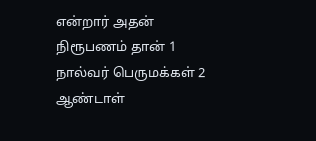என்றார் அதன் நிரூபணம் தான் 1 நால்வர் பெருமக்கள் 2 ஆண்டாள்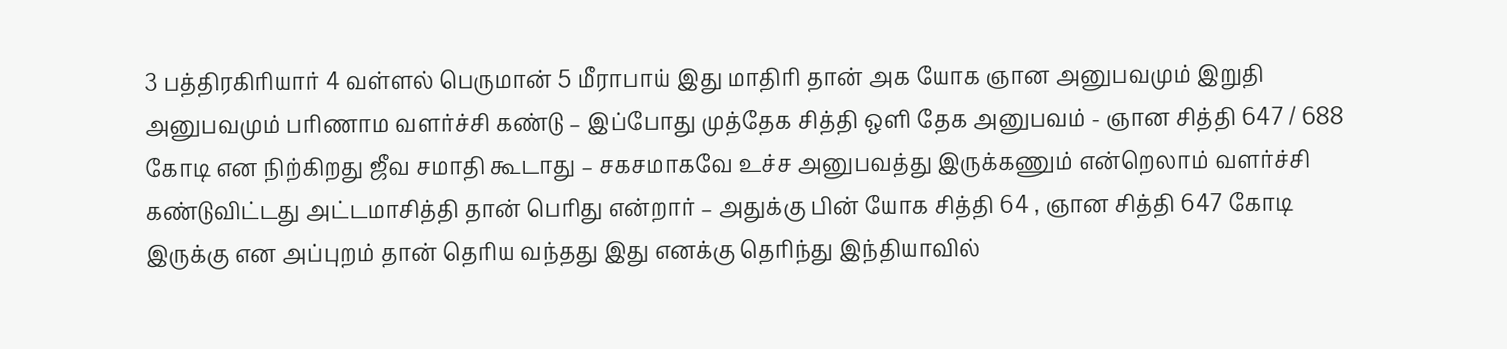3 பத்திரகிரியார் 4 வள்ளல் பெருமான் 5 மீராபாய் இது மாதிரி தான் அக யோக ஞான அனுபவமும் இறுதி அனுபவமும் பரிணாம வளர்ச்சி கண்டு – இப்போது முத்தேக சித்தி ஒளி தேக அனுபவம் - ஞான சித்தி 647 / 688 கோடி என நிற்கிறது ஜீவ சமாதி கூடாது – சகசமாகவே உச்ச அனுபவத்து இருக்கணும் என்றெலாம் வளர்ச்சி கண்டுவிட்டது அட்டமாசித்தி தான் பெரிது என்றார் – அதுக்கு பின் யோக சித்தி 64 , ஞான சித்தி 647 கோடி இருக்கு என அப்புறம் தான் தெரிய வந்தது இது எனக்கு தெரிந்து இந்தியாவில்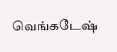வெங்கடேஷ்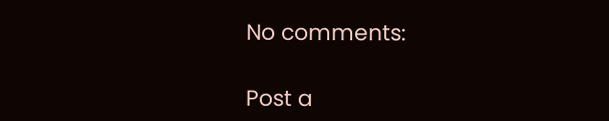No comments:

Post a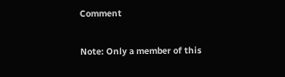Comment

Note: Only a member of this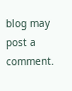blog may post a comment.